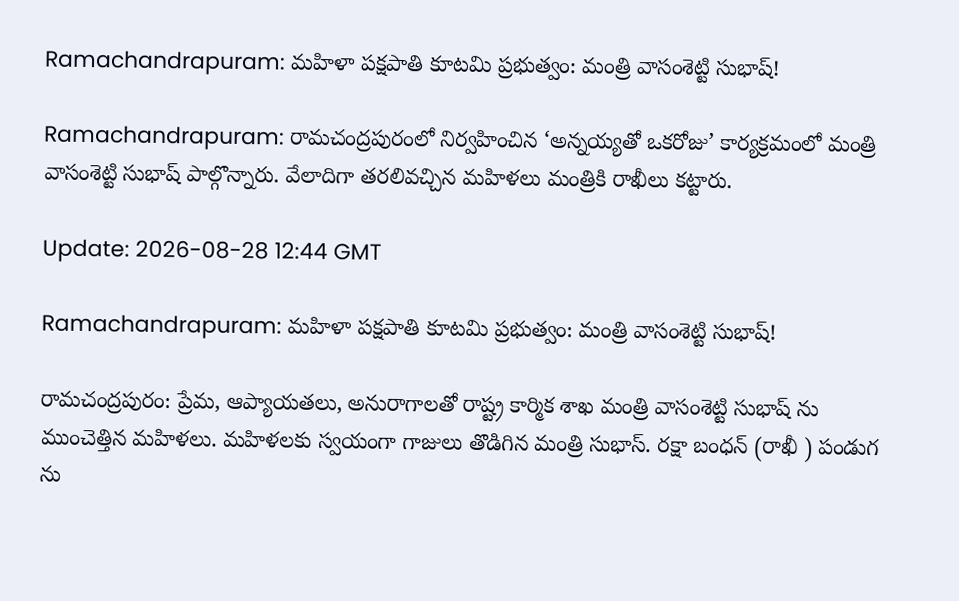Ramachandrapuram: మహిళా పక్షపాతి కూటమి ప్రభుత్వం: మంత్రి వాసంశెట్టి సుభాష్!

Ramachandrapuram: రామచంద్రపురంలో నిర్వహించిన ‘అన్నయ్యతో ఒకరోజు’ కార్యక్రమంలో మంత్రి వాసంశెట్టి సుభాష్ పాల్గొన్నారు. వేలాదిగా తరలివచ్చిన మహిళలు మంత్రికి రాఖీలు కట్టారు.

Update: 2026-08-28 12:44 GMT

Ramachandrapuram: మహిళా పక్షపాతి కూటమి ప్రభుత్వం: మంత్రి వాసంశెట్టి సుభాష్!

రామచంద్రపురం: ప్రేమ, ఆప్యాయతలు, అనురాగాలతో రాష్ట్ర కార్మిక శాఖ మంత్రి వాసంశెట్టి సుభాష్ ను ముంచెత్తిన మహిళలు. మహిళలకు స్వయంగా గాజులు తొడిగిన మంత్రి సుభాస్. రక్షా బంధన్ (రాఖీ ) పండుగ ను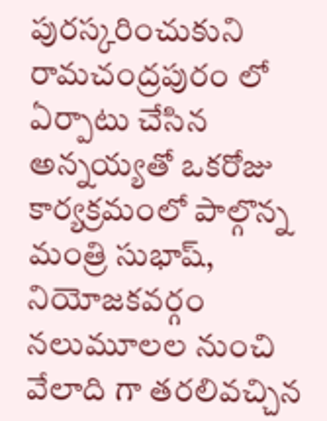పురస్కరించుకుని రామచంద్రపురం లో ఏర్పాటు చేసిన అన్నయ్యతో ఒకరోజు కార్యక్రమంలో పాల్గొన్న మంత్రి సుభాష్, నియోజకవర్గం నలుమూలల నుంచి వేలాది గా తరలివచ్చిన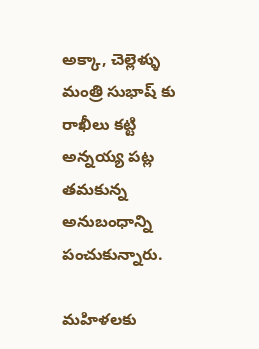అక్కా, చెల్లెళ్ళు మంత్రి సుభాష్ కు రాఖీలు కట్టి అన్నయ్య పట్ల తమకున్న అనుబంధాన్ని పంచుకున్నారు.

మహిళలకు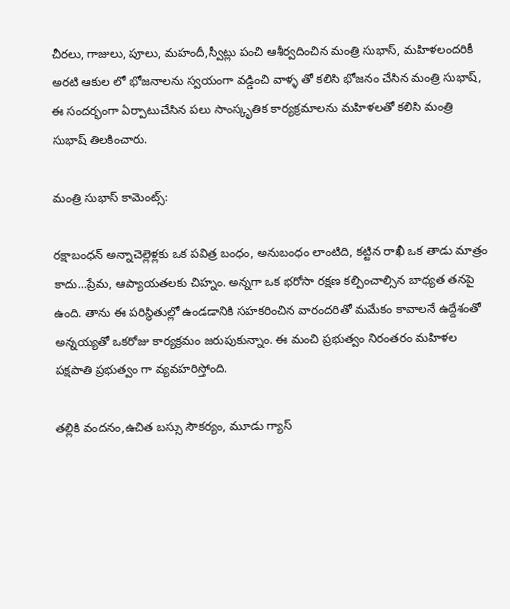చీరలు, గాజులు, పూలు, మహందీ,స్వీట్లు పంచి ఆశీర్వదించిన మంత్రి సుభాస్, మహిళలందరికీ అరటి ఆకుల లో భోజనాలను స్వయంగా వడ్డించి వాళ్ళ తో కలిసి భోజనం చేసిన మంత్రి సుభాష్, ఈ సందర్భంగా ఏర్పాటుచేసిన పలు సాంస్కృతిక కార్యక్రమాలను మహిళలతో కలిసి మంత్రి సుభాష్ తిలకించారు.

మంత్రి సుభాస్ కామెంట్స్:

రక్షాబంధన్ అన్నాచెల్లెళ్లకు ఒక పవిత్ర బంధం, అనుబంధం లాంటిది, కట్టిన రాఖీ ఒక తాడు మాత్రం కాదు...ప్రేమ, ఆప్యాయతలకు చిహ్నం. అన్నగా ఒక భరోసా రక్షణ కల్పించాల్సిన బాధ్యత తనపై ఉంది. తాను ఈ పరిస్థితుల్లో ఉండడానికి సహకరించిన వారందరితో మమేకం కావాలనే ఉద్దేశంతో అన్నయ్యతో ఒకరోజు కార్యక్రమం జరుపుకున్నాం. ఈ మంచి ప్రభుత్వం నిరంతరం మహిళల పక్షపాతి ప్రభుత్వం గా వ్యవహరిస్తోంది.

తల్లికి వందనం,ఉచిత బస్సు సౌకర్యం, మూడు గ్యాస్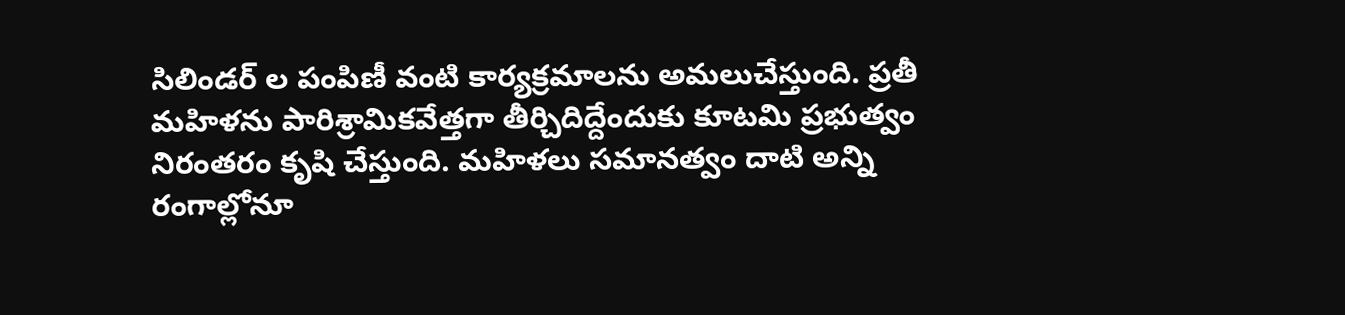సిలిండర్ ల పంపిణీ వంటి కార్యక్రమాలను అమలుచేస్తుంది. ప్రతీ మహిళను పారిశ్రామికవేత్తగా తీర్చిదిద్దేందుకు కూటమి ప్రభుత్వం నిరంతరం కృషి చేస్తుంది. మహిళలు సమానత్వం దాటి అన్ని రంగాల్లోనూ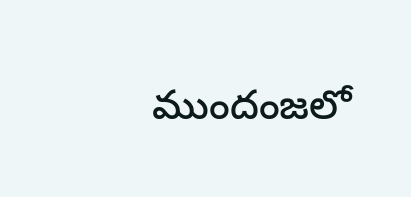ముందంజలో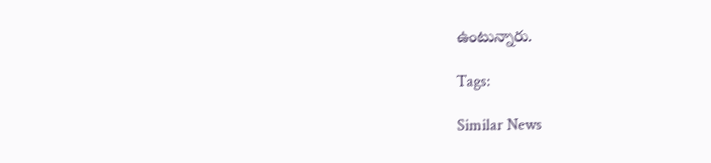ఉంటున్నారు.

Tags:

Similar News